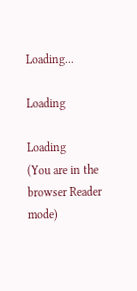Loading...

Loading

Loading
(You are in the browser Reader mode)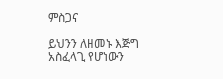ምስጋና

ይህንን ለዘመኑ እጅግ አስፈላጊ የሆነውን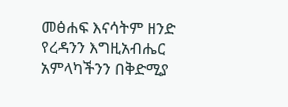መፅሐፍ እናሳትም ዘንድ የረዳንን እግዚአብሔር አምላካችንን በቅድሚያ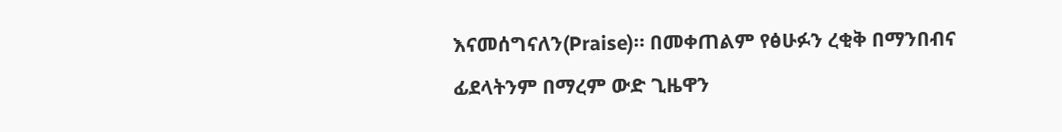እናመሰግናለን(Praise)። በመቀጠልም የፅሁፉን ረቂቅ በማንበብና ፊደላትንም በማረም ውድ ጊዜዋን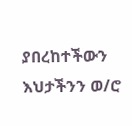ያበረከተችውን እህታችንን ወ/ሮ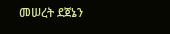መሠረት ደጀኔን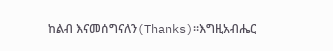ከልብ እናመሰግናለን(Thanks)።እግዚአብሔር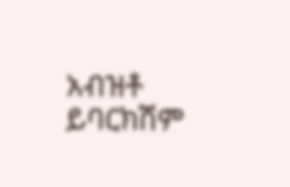አብዝቶ ይባርክሽም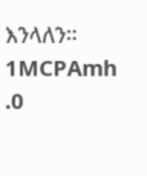እንላለን። 1MCPAmh .0